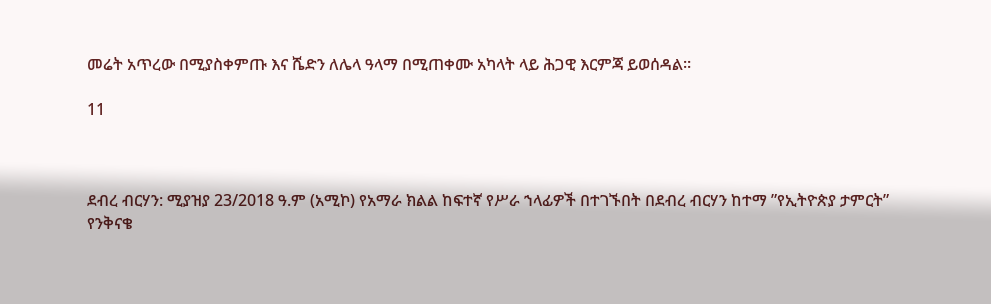መሬት አጥረው በሚያስቀምጡ እና ሼድን ለሌላ ዓላማ በሚጠቀሙ አካላት ላይ ሕጋዊ እርምጃ ይወሰዳል።

11



ደብረ ብርሃን: ሚያዝያ 23/2018 ዓ.ም (አሚኮ) የአማራ ክልል ከፍተኛ የሥራ ኀላፊዎች በተገኙበት በደብረ ብርሃን ከተማ ”የኢትዮጵያ ታምርት” የንቅናቄ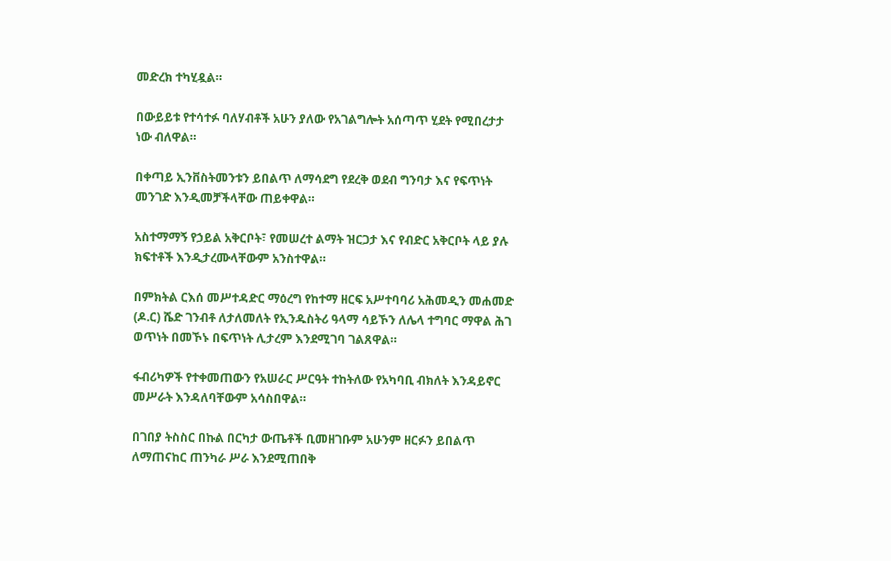መድረክ ተካሂዷል።

በውይይቱ የተሳተፉ ባለሃብቶች አሁን ያለው የአገልግሎት አሰጣጥ ሂደት የሚበረታታ ነው ብለዋል።

በቀጣይ ኢንቨስትመንቱን ይበልጥ ለማሳደግ የደረቅ ወደብ ግንባታ እና የፍጥነት መንገድ እንዲመቻችላቸው ጠይቀዋል።

አስተማማኝ የኃይል አቅርቦት፣ የመሠረተ ልማት ዝርጋታ እና የብድር አቅርቦት ላይ ያሉ ክፍተቶች እንዲታረሙላቸውም አንስተዋል።

በምክትል ርእሰ መሥተዳድር ማዕረግ የከተማ ዘርፍ አሥተባባሪ አሕመዲን መሐመድ (ዶ.ር) ሼድ ገንብቶ ለታለመለት የኢንዱስትሪ ዓላማ ሳይኾን ለሌላ ተግባር ማዋል ሕገ ወጥነት በመኾኑ በፍጥነት ሊታረም እንደሚገባ ገልጸዋል።

ፋብሪካዎች የተቀመጠውን የአሠራር ሥርዓት ተከትለው የአካባቢ ብክለት እንዳይኖር መሥራት እንዳለባቸውም አሳስበዋል።

በገበያ ትስስር በኩል በርካታ ውጤቶች ቢመዘገቡም አሁንም ዘርፉን ይበልጥ ለማጠናከር ጠንካራ ሥራ እንደሚጠበቅ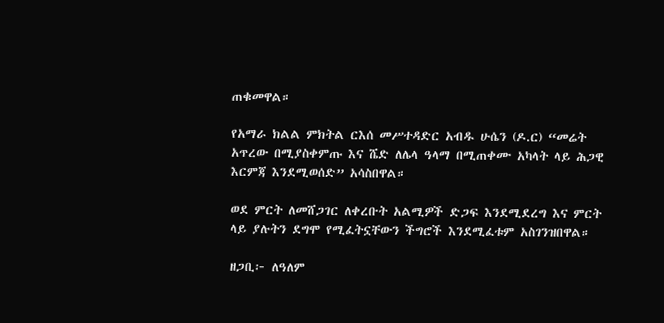ጠቁመዋል።

የአማራ ክልል ምክትል ርእሰ መሥተዳድር አብዱ ሁሴን (ዶ.ር) “መሬት አጥረው በሚያስቀምጡ እና ሼድ ለሌላ ዓላማ በሚጠቀሙ አካላት ላይ ሕጋዊ እርምጃ እንደሚወሰድ” አሳስበዋል።

ወደ ምርት ለመሸጋገር ለቀረቡት አልሚዎች ድጋፍ እንደሚደረግ እና ምርት ላይ ያሉትን ደግሞ የሚፈትኗቸውን ችግሮች እንደሚፈቱም አስገንዝበዋል።

ዘጋቢ፦ ለዓለም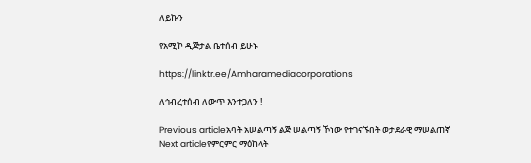ለይኩን

የአሚኮ ዲጅታል ቤተሰብ ይሁኑ

https://linktr.ee/Amharamediacorporations

ለኅብረተሰብ ለውጥ እንተጋለን !

Previous articleአባት አሠልጣኝ ልጅ ሠልጣኝ ኾነው የተገናኙበት ወታደራዊ ማሠልጠኛ
Next articleየምርምር ማዕከላት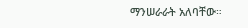ማንሠራራት አለባቸው።